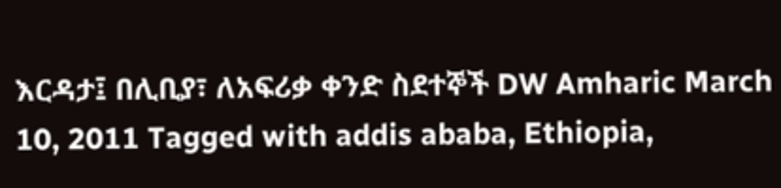እርዳታ፤ በሊቢያ፣ ለአፍሪቃ ቀንድ ስደተኞች DW Amharic March 10, 2011 Tagged with addis ababa, Ethiopia,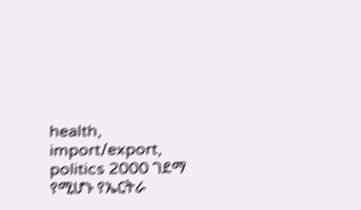health, import/export, politics 2000 ገደማ የሚሆኑ የኤርትራ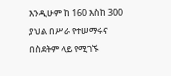እንዲሁም ከ 160 እስከ 300 ያህል በሥራ የተሠማሩና በስደትም ላይ የሚገኙ